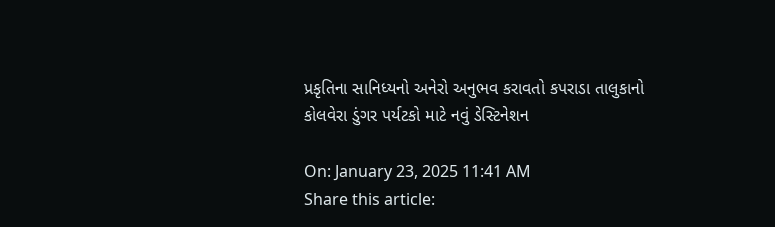પ્રકૃતિના સાનિધ્યનો અનેરો અનુભવ કરાવતો કપરાડા તાલુકાનો કોલવેરા ડુંગર પર્યટકો માટે નવું ડેસ્ટિનેશન

On: January 23, 2025 11:41 AM
Share this article: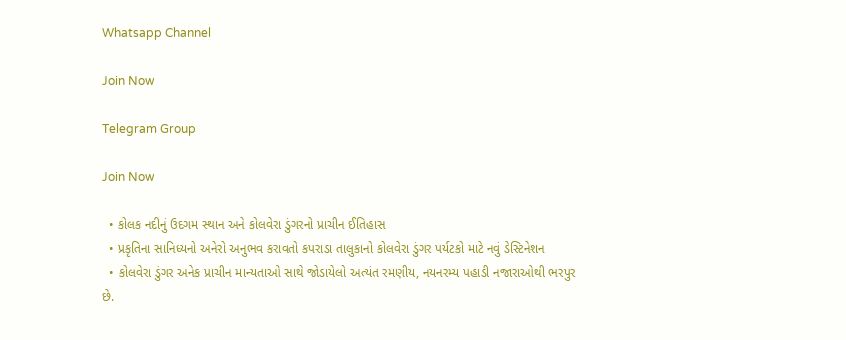Whatsapp Channel

Join Now

Telegram Group

Join Now

  • કોલક નદીનું ઉદગમ સ્થાન અને કોલવેરા ડુંગરનો પ્રાચીન ઈતિહાસ
  • પ્રકૃતિના સાનિધ્યનો અનેરો અનુભવ કરાવતો કપરાડા તાલુકાનો કોલવેરા ડુંગર પર્યટકો માટે નવું ડેસ્ટિનેશન
  • કોલવેરા ડુંગર અનેક પ્રાચીન માન્યતાઓ સાથે જોડાયેલો અત્યંત રમણીય, નયનરમ્ય પહાડી નજારાઓથી ભરપુર છે.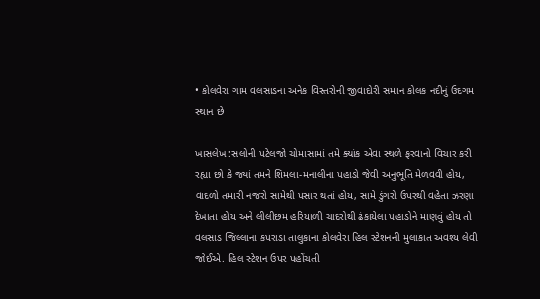• કોલવેરા ગામ વલસાડના અનેક વિસ્તરોની જીવાદોરી સમાન કોલક નદીનું ઉદગમ સ્થાન છે

ખાસલેખ:સલોની પટેલજો ચોમાસામાં તમે ક્યાંક એવા સ્થળે ફરવાનો વિચાર કરી રહ્યા છો કે જ્યાં તમને શિમલા-મનાલીના પહાડો જેવી અનુભૂતિ મેળવવી હોય, વાદળો તમારી નજરો સામેથી પસાર થતાં હોય, સામે ડુંગરો ઉપરથી વહેતા ઝરણા દેખાતા હોય અને લીલીછમ હરિયાળી ચાદરોથી ઢંકાયેલા પહાડોને માણવું હોય તો વલસાડ જિલ્લાના કપરાડા તાલુકાના કોલવેરા હિલ સ્ટેશનની મુલાકાત અવશ્ય લેવી જોઈએ. હિલ સ્ટેશન ઉપર પહોંચતી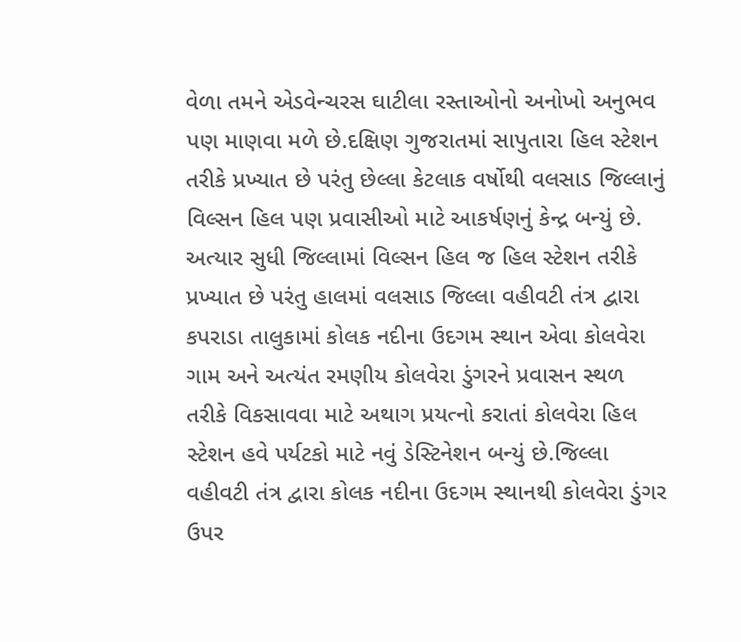વેળા તમને એડવેન્ચરસ ઘાટીલા રસ્તાઓનો અનોખો અનુભવ પણ માણવા મળે છે.દક્ષિણ ગુજરાતમાં સાપુતારા હિલ સ્ટેશન તરીકે પ્રખ્યાત છે પરંતુ છેલ્લા કેટલાક વર્ષોથી વલસાડ જિલ્લાનું વિલ્સન હિલ પણ પ્રવાસીઓ માટે આકર્ષણનું કેન્દ્ર બન્યું છે. અત્યાર સુધી જિલ્લામાં વિલ્સન હિલ જ હિલ સ્ટેશન તરીકે પ્રખ્યાત છે પરંતુ હાલમાં વલસાડ જિલ્લા વહીવટી તંત્ર દ્વારા કપરાડા તાલુકામાં કોલક નદીના ઉદગમ સ્થાન એવા કોલવેરા ગામ અને અત્યંત રમણીય કોલવેરા ડુંગરને પ્રવાસન સ્થળ તરીકે વિકસાવવા માટે અથાગ પ્રયત્નો કરાતાં કોલવેરા હિલ સ્ટેશન હવે પર્યટકો માટે નવું ડેસ્ટિનેશન બન્યું છે.જિલ્લા વહીવટી તંત્ર દ્વારા કોલક નદીના ઉદગમ સ્થાનથી કોલવેરા ડુંગર ઉપર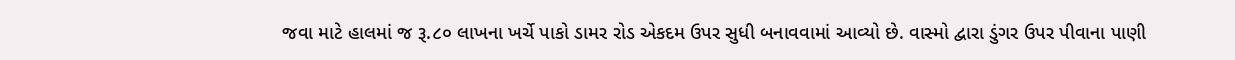જવા માટે હાલમાં જ રૂ.૮૦ લાખના ખર્ચે પાકો ડામર રોડ એકદમ ઉપર સુધી બનાવવામાં આવ્યો છે. વાસ્મો દ્વારા ડુંગર ઉપર પીવાના પાણી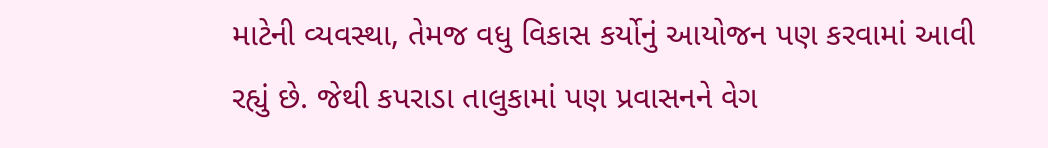માટેની વ્યવસ્થા, તેમજ વધુ વિકાસ કર્યોનું આયોજન પણ કરવામાં આવી રહ્યું છે. જેથી કપરાડા તાલુકામાં પણ પ્રવાસનને વેગ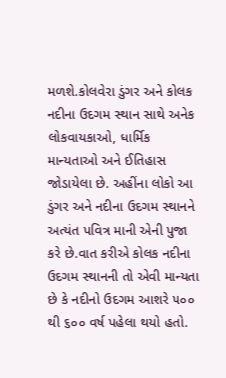મળશે.કોલવેરા ડુંગર અને કોલક નદીના ઉદગમ સ્થાન સાથે અનેક લોકવાયકાઓ, ધાર્મિક માન્યતાઓ અને ઈતિહાસ જોડાયેલા છે. અહીંના લોકો આ ડુંગર અને નદીના ઉદગમ સ્થાનને અત્યંત પવિત્ર માની એની પુજા કરે છે.વાત કરીએ કોલક નદીના ઉદગમ સ્થાનની તો એવી માન્યતા છે કે નદીનો ઉદગમ આશરે ૫૦૦ થી ૬૦૦ વર્ષ પહેલા થયો હતો.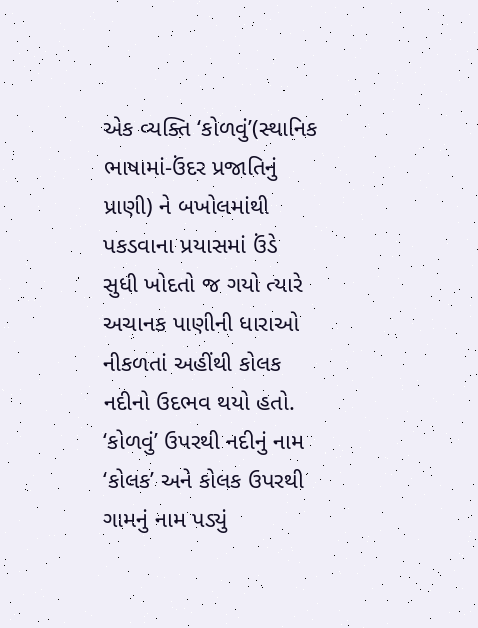એક વ્યક્તિ ‘કોળવું’(સ્થાનિક ભાષામાં-ઉંદર પ્રજાતિનું પ્રાણી) ને બખોલમાંથી પકડવાના પ્રયાસમાં ઉંડે સુધી ખોદતો જ ગયો ત્યારે અચાનક પાણીની ધારાઓ નીકળતાં અહીંથી કોલક નદીનો ઉદભવ થયો હતો. ‘કોળવું’ ઉપરથી નદીનું નામ ‘કોલક’ અને કોલક ઉપરથી ગામનું નામ પડ્યું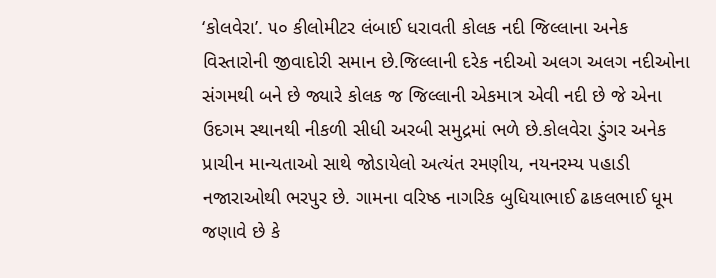‘કોલવેરા’. ૫૦ કીલોમીટર લંબાઈ ધરાવતી કોલક નદી જિલ્લાના અનેક વિસ્તારોની જીવાદોરી સમાન છે.જિલ્લાની દરેક નદીઓ અલગ અલગ નદીઓના સંગમથી બને છે જ્યારે કોલક જ જિલ્લાની એકમાત્ર એવી નદી છે જે એના ઉદગમ સ્થાનથી નીકળી સીધી અરબી સમુદ્રમાં ભળે છે.કોલવેરા ડુંગર અનેક પ્રાચીન માન્યતાઓ સાથે જોડાયેલો અત્યંત રમણીય, નયનરમ્ય પહાડી નજારાઓથી ભરપુર છે. ગામના વરિષ્ઠ નાગરિક બુધિયાભાઈ ઢાકલભાઈ ધૂમ જણાવે છે કે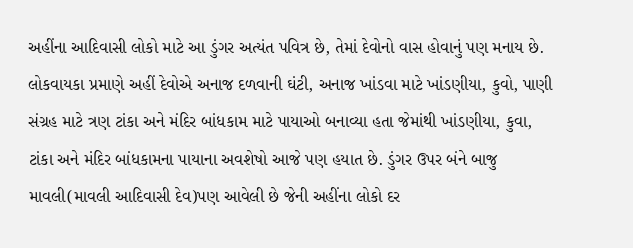અહીંના આદિવાસી લોકો માટે આ ડુંગર અત્યંત પવિત્ર છે, તેમાં દેવોનો વાસ હોવાનું પણ મનાય છે. લોકવાયકા પ્રમાણે અહીં દેવોએ અનાજ દળવાની ઘંટી, અનાજ ખાંડવા માટે ખાંડણીયા, કુવો, પાણી સંગ્રહ માટે ત્રણ ટાંકા અને મંદિર બાંધકામ માટે પાયાઓ બનાવ્યા હતા જેમાંથી ખાંડણીયા, કુવા, ટાંકા અને મંદિર બાંધકામના પાયાના અવશેષો આજે પણ હયાત છે. ડુંગર ઉપર બંને બાજુ માવલી(માવલી આદિવાસી દેવ)પણ આવેલી છે જેની અહીંના લોકો દર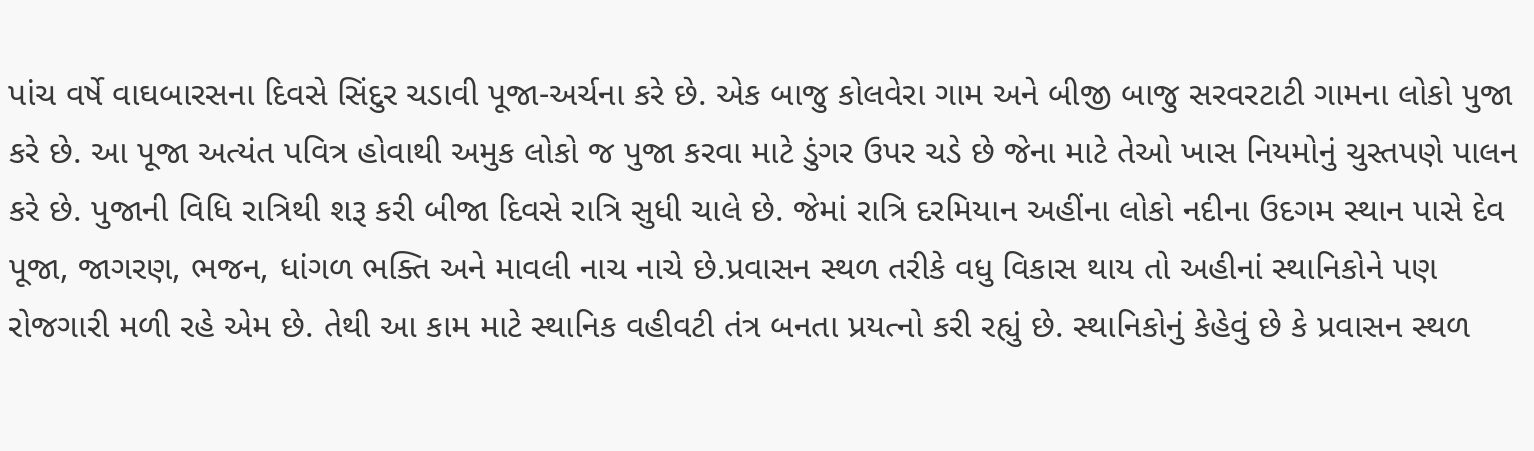પાંચ વર્ષે વાઘબારસના દિવસે સિંદુર ચડાવી પૂજા-અર્ચના કરે છે. એક બાજુ કોલવેરા ગામ અને બીજી બાજુ સરવરટાટી ગામના લોકો પુજા કરે છે. આ પૂજા અત્યંત પવિત્ર હોવાથી અમુક લોકો જ પુજા કરવા માટે ડુંગર ઉપર ચડે છે જેના માટે તેઓ ખાસ નિયમોનું ચુસ્તપણે પાલન કરે છે. પુજાની વિધિ રાત્રિથી શરૂ કરી બીજા દિવસે રાત્રિ સુધી ચાલે છે. જેમાં રાત્રિ દરમિયાન અહીંના લોકો નદીના ઉદગમ સ્થાન પાસે દેવ પૂજા, જાગરણ, ભજન, ધાંગળ ભક્તિ અને માવલી નાચ નાચે છે.પ્રવાસન સ્થળ તરીકે વધુ વિકાસ થાય તો અહીનાં સ્થાનિકોને પણ રોજગારી મળી રહે એમ છે. તેથી આ કામ માટે સ્થાનિક વહીવટી તંત્ર બનતા પ્રયત્નો કરી રહ્યું છે. સ્થાનિકોનું કેહેવું છે કે પ્રવાસન સ્થળ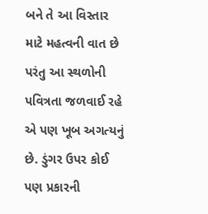બને તે આ વિસ્તાર માટે મહત્વની વાત છે પરંતુ આ સ્થળોની પવિત્રતા જળવાઈ રહે એ પણ ખૂબ અગત્યનું છે. ડુંગર ઉપર કોઈ પણ પ્રકારની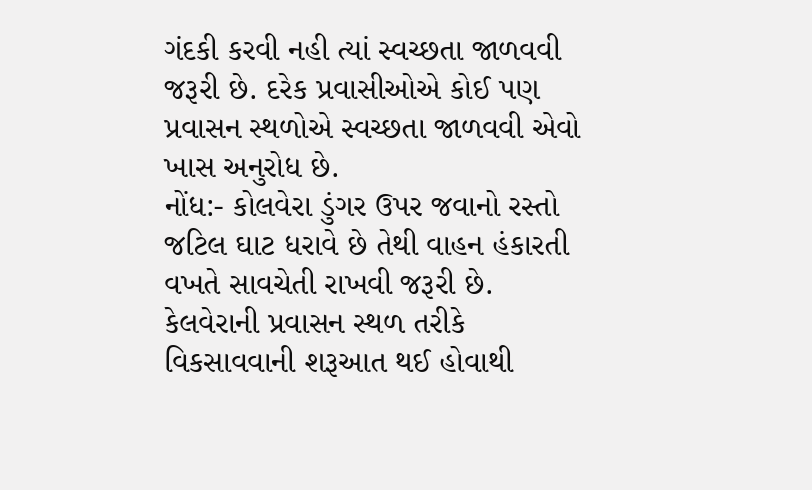ગંદકી કરવી નહી ત્યાં સ્વચ્છતા જાળવવી જરૂરી છે. દરેક પ્રવાસીઓએ કોઈ પણ પ્રવાસન સ્થળોએ સ્વચ્છતા જાળવવી એવો ખાસ અનુરોધ છે.
નોંધ:- કોલવેરા ડુંગર ઉપર જવાનો રસ્તો જટિલ ઘાટ ધરાવે છે તેથી વાહન હંકારતી વખતે સાવચેતી રાખવી જરૂરી છે. કેલવેરાની પ્રવાસન સ્થળ તરીકે વિકસાવવાની શરૂઆત થઈ હોવાથી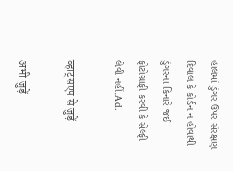હાલમાં ડુંગર ઉપર સંરક્ષણ દિવાલ કે કોર્ડન ન હોવાથી ડુંગરના કિનારે જઈ ફોટોગ્રાફી કરવી કે સેલ્ફી લેવી નહીં.Ad.

व्हाट्सएप से जुड़ें

अभी जुड़ें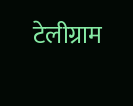टेलीग्राम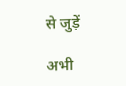से जुड़ें

अभी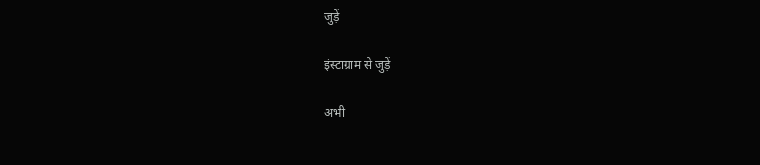जुड़ें

इंस्टाग्राम से जुड़ें

अभी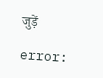जुड़ें

error: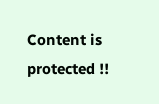Content is protected !!